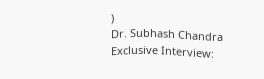)
Dr. Subhash Chandra Exclusive Interview: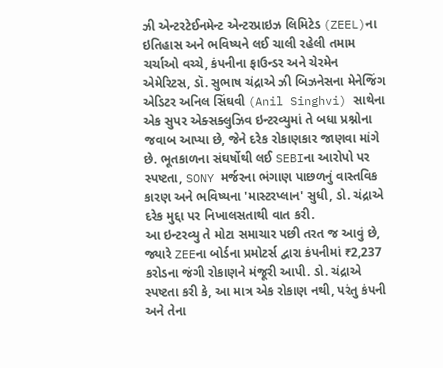ઝી એન્ટરટેઈનમેન્ટ એન્ટરપ્રાઇઝ લિમિટેડ (ZEEL)ના ઇતિહાસ અને ભવિષ્યને લઈ ચાલી રહેલી તમામ ચર્ચાઓ વચ્ચે, કંપનીના ફાઉન્ડર અને ચેરમેન એમેરિટસ, ડૉ. સુભાષ ચંદ્રાએ ઝી બિઝનેસના મેનેજિંગ એડિટર અનિલ સિંઘવી (Anil Singhvi) સાથેના એક સુપર એક્સક્લુઝિવ ઇન્ટરવ્યુમાં તે બધા પ્રશ્નોના જવાબ આપ્યા છે, જેને દરેક રોકાણકાર જાણવા માંગે છે. ભૂતકાળના સંઘર્ષોથી લઈ SEBIના આરોપો પર સ્પષ્ટતા, SONY મર્જરના ભંગાણ પાછળનું વાસ્તવિક કારણ અને ભવિષ્યના 'માસ્ટરપ્લાન' સુધી, ડો. ચંદ્રાએ દરેક મુદ્દા પર નિખાલસતાથી વાત કરી.
આ ઇન્ટરવ્યુ તે મોટા સમાચાર પછી તરત જ આવું છે, જ્યારે ZEEના બોર્ડના પ્રમોટર્સ દ્વારા કંપનીમાં ₹2,237 કરોડના જંગી રોકાણને મંજૂરી આપી. ડો. ચંદ્રાએ સ્પષ્ટતા કરી કે, આ માત્ર એક રોકાણ નથી, પરંતુ કંપની અને તેના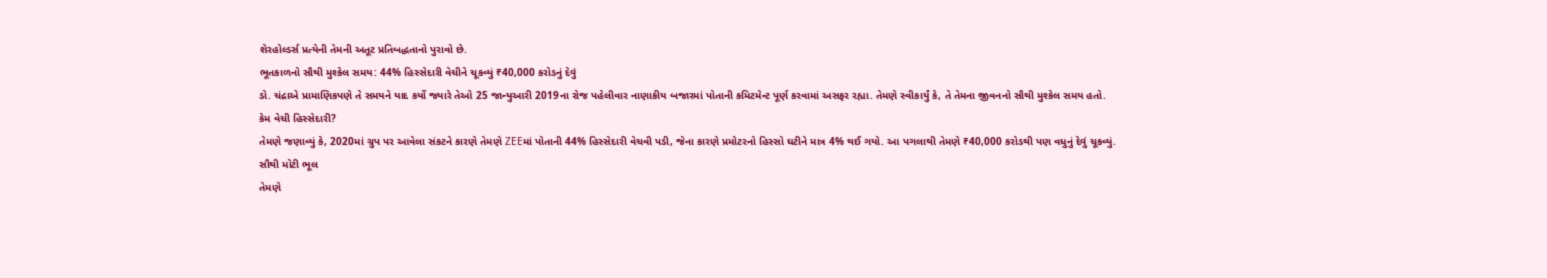શેરહોલ્ડર્સ પ્રત્યેની તેમની અતૂટ પ્રતિબદ્ધતાનો પુરાવો છે.
ભૂતકાળનો સૌથી મુશ્કેલ સમય: 44% હિસ્સેદારી વેચીને ચૂકવ્યું ₹40,000 કરોડનું દેવું
ડો. ચંદ્રાએ પ્રામાણિકપણે તે સમયને યાદ કર્યો જ્યારે તેઓ 25 જાન્યુઆરી 2019ના રોજ પહેલીવાર નાણાકીય બજારમાં પોતાની કમિટમેન્ટ પૂર્ણ કરવામાં અસફર રહ્યા. તેમણે સ્વીકાર્યું કે, તે તેમના જીવનનો સૌથી મુશ્કેલ સમય હતો.
કેમ વેચી હિસ્સેદારી?
તેમણે જણાવ્યું કે, 2020માં ગ્રુપ પર આવેલા સંકટને કારણે તેમણે ZEEમાં પોતાની 44% હિસ્સેદારી વેચવી પડી, જેના કારણે પ્રમોટરનો હિસ્સો ઘટીને માત્ર 4% થઈ ગયો. આ પગલાથી તેમણે ₹40,000 કરોડથી પણ વધુનું દેવું ચૂકવ્યું.
સૌથી મોટી ભૂલ
તેમણે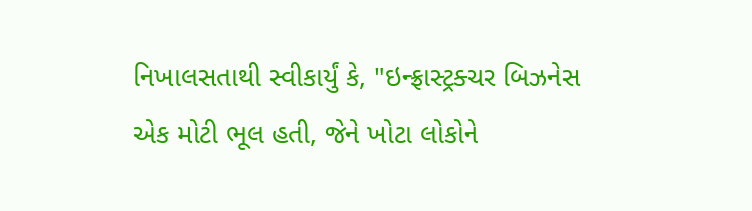નિખાલસતાથી સ્વીકાર્યું કે, "ઇન્ફ્રાસ્ટ્રક્ચર બિઝનેસ એક મોટી ભૂલ હતી, જેને ખોટા લોકોને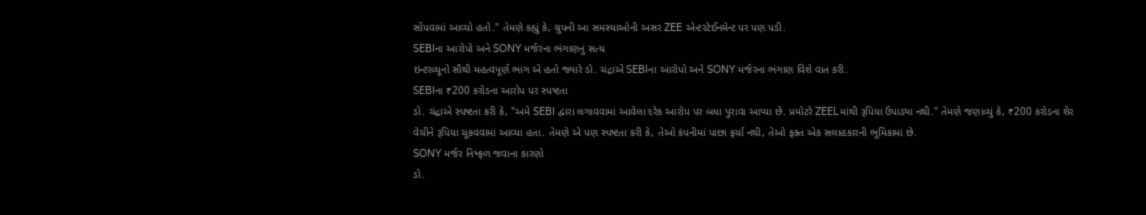સોંપવામાં આવ્યો હતો." તેમણે કહ્યું કે, ગ્રુપની આ સમસ્યાઓની અસર ZEE એન્ટરટેઈનમેન્ટ પર પણ પડી.
SEBIના આરોપો અને SONY મર્જરના ભંગાણનું સત્ય
ઇન્ટરવ્યૂનો સૌથી મહત્વપૂર્ણ ભાગ એ હતો જ્યારે ડો. ચંદ્રાએ SEBIના આરોપો અને SONY મર્જરના ભંગાણ વિશે વાત કરી.
SEBIના ₹200 કરોડના આરોપ પર સ્પષ્ટતા
ડો. ચંદ્રાએ સ્પષ્ટતા કરી કે, "અમે SEBI દ્વારા લગાવવામાં આવેલા દરેક આરોપ પર બધા પુરાવા આપ્યા છે. પ્રમોટરે ZEELમાંથી રૂપિયા ઉપાડ્યા નથી." તેમણે જણાવ્યું કે, ₹200 કરોડના શેર વેચીને રૂપિયા ચૂકવવામાં આવ્યા હતા. તેમણે એ પણ સ્પષ્ટતા કરી કે, તેઓ કંપનીમાં પાછા ફર્યા નથી, તેઓ ફક્ત એક સલાહકારની ભૂમિકામાં છે.
SONY મર્જર નિષ્ફળ જવાના કારણો
ડો.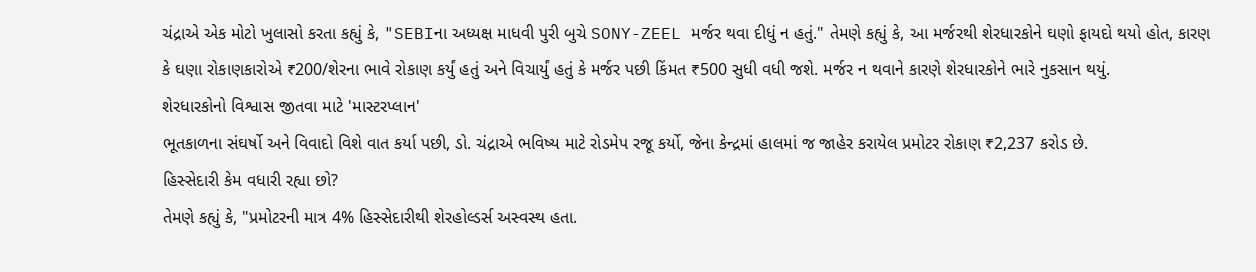ચંદ્રાએ એક મોટો ખુલાસો કરતા કહ્યું કે, "SEBIના અધ્યક્ષ માધવી પુરી બુચે SONY-ZEEL મર્જર થવા દીધું ન હતું." તેમણે કહ્યું કે, આ મર્જરથી શેરધારકોને ઘણો ફાયદો થયો હોત, કારણ કે ઘણા રોકાણકારોએ ₹200/શેરના ભાવે રોકાણ કર્યું હતું અને વિચાર્યું હતું કે મર્જર પછી કિંમત ₹500 સુધી વધી જશે. મર્જર ન થવાને કારણે શેરધારકોને ભારે નુકસાન થયું.
શેરધારકોનો વિશ્વાસ જીતવા માટે 'માસ્ટરપ્લાન'
ભૂતકાળના સંઘર્ષો અને વિવાદો વિશે વાત કર્યા પછી, ડો. ચંદ્રાએ ભવિષ્ય માટે રોડમેપ રજૂ કર્યો, જેના કેન્દ્રમાં હાલમાં જ જાહેર કરાયેલ પ્રમોટર રોકાણ ₹2,237 કરોડ છે.
હિસ્સેદારી કેમ વધારી રહ્યા છો?
તેમણે કહ્યું કે, "પ્રમોટરની માત્ર 4% હિસ્સેદારીથી શેરહોલ્ડર્સ અસ્વસ્થ હતા.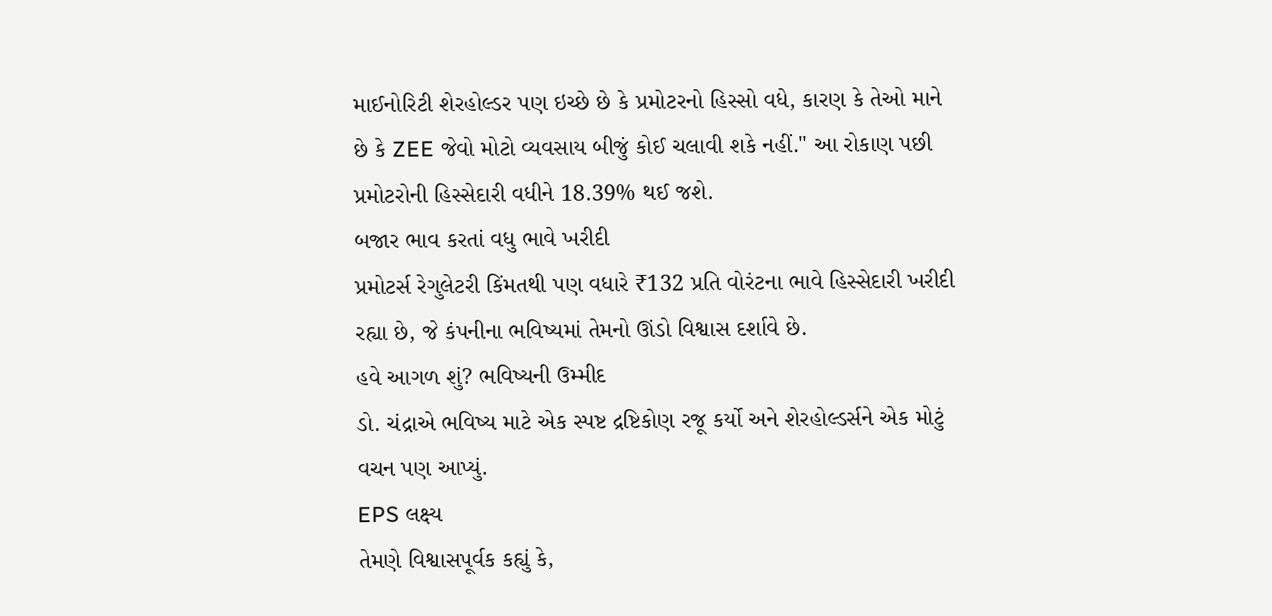માઈનોરિટી શેરહોલ્ડર પણ ઇચ્છે છે કે પ્રમોટરનો હિસ્સો વધે, કારણ કે તેઓ માને છે કે ZEE જેવો મોટો વ્યવસાય બીજું કોઈ ચલાવી શકે નહીં." આ રોકાણ પછી પ્રમોટરોની હિસ્સેદારી વધીને 18.39% થઈ જશે.
બજાર ભાવ કરતાં વધુ ભાવે ખરીદી
પ્રમોટર્સ રેગુલેટરી કિંમતથી પણ વધારે ₹132 પ્રતિ વોરંટના ભાવે હિસ્સેદારી ખરીદી રહ્યા છે, જે કંપનીના ભવિષ્યમાં તેમનો ઊંડો વિશ્વાસ દર્શાવે છે.
હવે આગળ શું? ભવિષ્યની ઉમ્મીદ
ડો. ચંદ્રાએ ભવિષ્ય માટે એક સ્પષ્ટ દ્રષ્ટિકોણ રજૂ કર્યો અને શેરહોલ્ડર્સને એક મોટું વચન પણ આપ્યું.
EPS લક્ષ્ય
તેમણે વિશ્વાસપૂર્વક કહ્યું કે,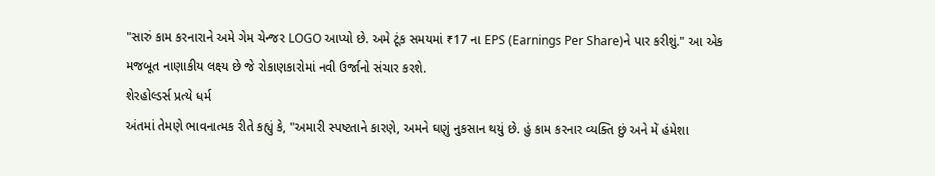"સારું કામ કરનારાને અમે ગેમ ચેન્જર LOGO આપ્યો છે. અમે ટૂંક સમયમાં ₹17 ના EPS (Earnings Per Share)ને પાર કરીશું." આ એક મજબૂત નાણાકીય લક્ષ્ય છે જે રોકાણકારોમાં નવી ઉર્જાનો સંચાર કરશે.
શેરહોલ્ડર્સ પ્રત્યે ધર્મ
અંતમાં તેમણે ભાવનાત્મક રીતે કહ્યું કે, "અમારી સ્પષ્ટતાને કારણે, અમને ઘણું નુકસાન થયું છે. હું કામ કરનાર વ્યક્તિ છું અને મેં હંમેશા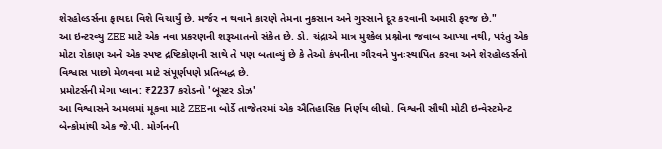શેરહોલ્ડર્સના ફાયદા વિશે વિચાર્યું છે. મર્જર ન થવાને કારણે તેમના નુકસાન અને ગુસ્સાને દૂર કરવાની અમારી ફરજ છે."
આ ઇન્ટરવ્યુ ZEE માટે એક નવા પ્રકરણની શરૂઆતનો સંકેત છે. ડો. ચંદ્રાએ માત્ર મુશ્કેલ પ્રશ્નોના જવાબ આપ્યા નથી, પરંતુ એક મોટા રોકાણ અને એક સ્પષ્ટ દ્રષ્ટિકોણની સાથે તે પણ બતાવ્યું છે કે તેઓ કંપનીના ગૌરવને પુનઃસ્થાપિત કરવા અને શેરહોલ્ડર્સનો વિશ્વાસ પાછો મેળવવા માટે સંપૂર્ણપણે પ્રતિબદ્ધ છે.
પ્રમોટર્સની મેગા પ્લાન: ₹2237 કરોડનો 'બૂસ્ટર ડોઝ'
આ વિશ્વાસને અમલમાં મૂકવા માટે ZEEના બોર્ડે તાજેતરમાં એક ઐતિહાસિક નિર્ણય લીધો. વિશ્વની સૌથી મોટી ઇન્વેસ્ટમેન્ટ બેન્કોમાંથી એક જે.પી. મોર્ગનની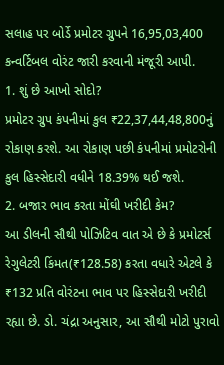સલાહ પર બોર્ડે પ્રમોટર ગ્રુપને 16,95,03,400 કન્વર્ટિબલ વોરંટ જારી કરવાની મંજૂરી આપી.
1. શું છે આખો સોદો?
પ્રમોટર ગ્રુપ કંપનીમાં કુલ ₹22,37,44,48,800નું રોકાણ કરશે. આ રોકાણ પછી કંપનીમાં પ્રમોટરોની કુલ હિસ્સેદારી વધીને 18.39% થઈ જશે.
2. બજાર ભાવ કરતા મોંઘી ખરીદી કેમ?
આ ડીલની સૌથી પોઝિટિવ વાત એ છે કે પ્રમોટર્સ રેગુલેટરી કિંમત(₹128.58) કરતા વધારે એટલે કે ₹132 પ્રતિ વોરંટના ભાવ પર હિસ્સેદારી ખરીદી રહ્યા છે. ડો. ચંદ્રા અનુસાર, આ સૌથી મોટો પુરાવો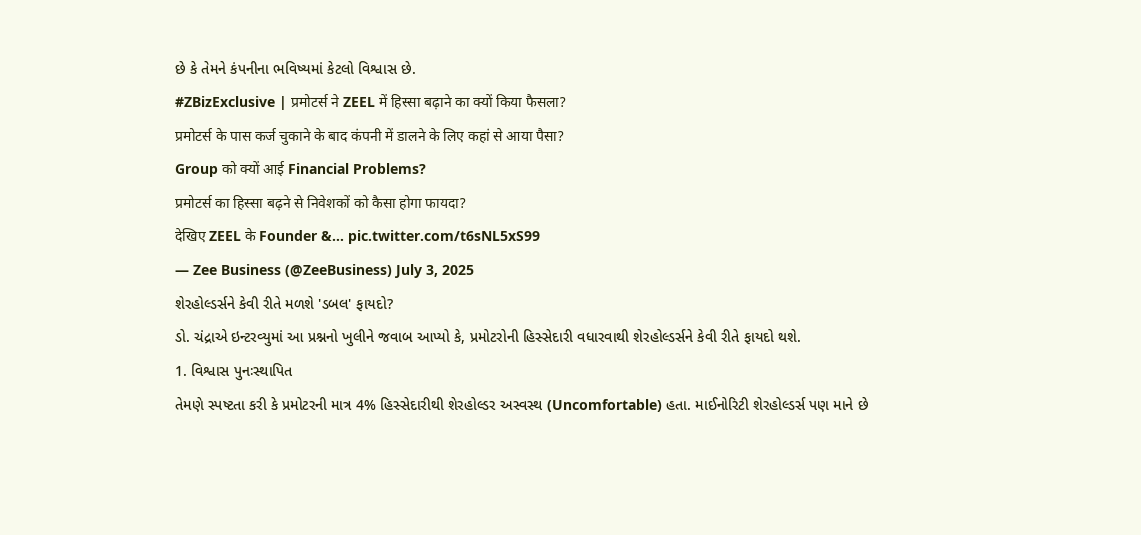છે કે તેમને કંપનીના ભવિષ્યમાં કેટલો વિશ્વાસ છે.
#ZBizExclusive | प्रमोटर्स ने ZEEL में हिस्सा बढ़ाने का क्यों किया फैसला?
प्रमोटर्स के पास कर्ज चुकाने के बाद कंपनी में डालने के लिए कहां से आया पैसा?
Group को क्यों आई Financial Problems?
प्रमोटर्स का हिस्सा बढ़ने से निवेशकों को कैसा होगा फायदा?
देखिए ZEEL के Founder &… pic.twitter.com/t6sNL5xS99
— Zee Business (@ZeeBusiness) July 3, 2025
શેરહોલ્ડર્સને કેવી રીતે મળશે 'ડબલ' ફાયદો?
ડો. ચંદ્રાએ ઇન્ટરવ્યુમાં આ પ્રશ્નનો ખુલીને જવાબ આપ્યો કે, પ્રમોટરોની હિસ્સેદારી વધારવાથી શેરહોલ્ડર્સને કેવી રીતે ફાયદો થશે.
1. વિશ્વાસ પુનઃસ્થાપિત
તેમણે સ્પષ્ટતા કરી કે પ્રમોટરની માત્ર 4% હિસ્સેદારીથી શેરહોલ્ડર અસ્વસ્થ (Uncomfortable) હતા. માઈનોરિટી શેરહોલ્ડર્સ પણ માને છે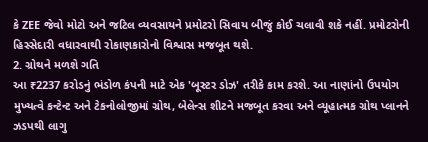કે ZEE જેવો મોટો અને જટિલ વ્યવસાયને પ્રમોટરો સિવાય બીજું કોઈ ચલાવી શકે નહીં. પ્રમોટરોની હિસ્સેદારી વધારવાથી રોકાણકારોનો વિશ્વાસ મજબૂત થશે.
2. ગ્રોથને મળશે ગતિ
આ ₹2237 કરોડનું ભંડોળ કંપની માટે એક 'બૂસ્ટર ડોઝ' તરીકે કામ કરશે. આ નાણાંનો ઉપયોગ મુખ્યત્વે કન્ટેન્ટ અને ટેકનોલોજીમાં ગ્રોથ, બેલેન્સ શીટને મજબૂત કરવા અને વ્યૂહાત્મક ગ્રોથ પ્લાનને ઝડપથી લાગુ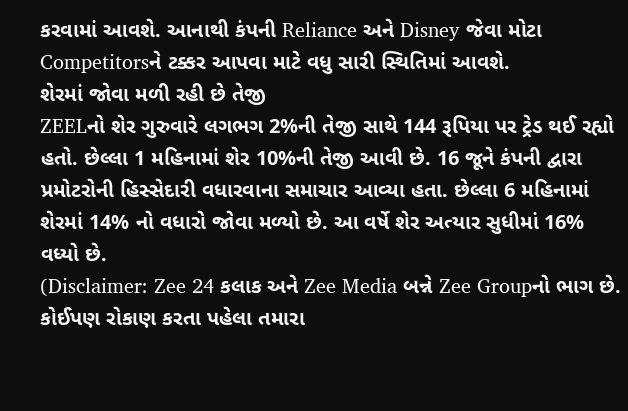કરવામાં આવશે. આનાથી કંપની Reliance અને Disney જેવા મોટા Competitorsને ટક્કર આપવા માટે વધુ સારી સ્થિતિમાં આવશે.
શેરમાં જોવા મળી રહી છે તેજી
ZEELનો શેર ગુરુવારે લગભગ 2%ની તેજી સાથે 144 રૂપિયા પર ટ્રેડ થઈ રહ્યો હતો. છેલ્લા 1 મહિનામાં શેર 10%ની તેજી આવી છે. 16 જૂને કંપની દ્વારા પ્રમોટરોની હિસ્સેદારી વધારવાના સમાચાર આવ્યા હતા. છેલ્લા 6 મહિનામાં શેરમાં 14% નો વધારો જોવા મળ્યો છે. આ વર્ષે શેર અત્યાર સુધીમાં 16% વધ્યો છે.
(Disclaimer: Zee 24 કલાક અને Zee Media બન્ને Zee Groupનો ભાગ છે. કોઈપણ રોકાણ કરતા પહેલા તમારા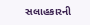સલાહકારની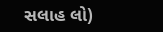સલાહ લો)